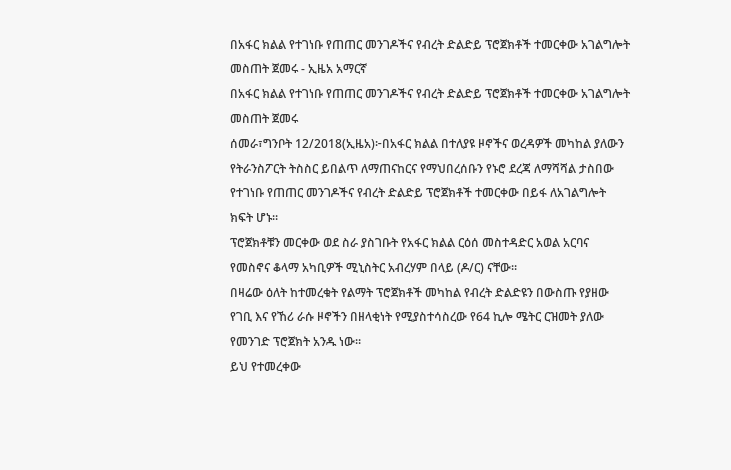በአፋር ክልል የተገነቡ የጠጠር መንገዶችና የብረት ድልድይ ፕሮጀክቶች ተመርቀው አገልግሎት መስጠት ጀመሩ - ኢዜአ አማርኛ
በአፋር ክልል የተገነቡ የጠጠር መንገዶችና የብረት ድልድይ ፕሮጀክቶች ተመርቀው አገልግሎት መስጠት ጀመሩ
ሰመራ፣ግንቦት 12/2018(ኢዜአ)፦በአፋር ክልል በተለያዩ ዞኖችና ወረዳዎች መካከል ያለውን የትራንስፖርት ትስስር ይበልጥ ለማጠናከርና የማህበረሰቡን የኑሮ ደረጃ ለማሻሻል ታስበው የተገነቡ የጠጠር መንገዶችና የብረት ድልድይ ፕሮጀክቶች ተመርቀው በይፋ ለአገልግሎት ክፍት ሆኑ።
ፕሮጀክቶቹን መርቀው ወደ ስራ ያስገቡት የአፋር ክልል ርዕሰ መስተዳድር አወል አርባና የመስኖና ቆላማ አካቢዎች ሚኒስትር አብረሃም በላይ (ዶ/ር) ናቸው።
በዛሬው ዕለት ከተመረቁት የልማት ፕሮጀክቶች መካከል የብረት ድልድዩን በውስጡ የያዘው የገቢ እና የኸሪ ራሱ ዞኖችን በዘላቂነት የሚያስተሳስረው የ64 ኪሎ ሜትር ርዝመት ያለው የመንገድ ፕሮጀክት አንዱ ነው።
ይህ የተመረቀው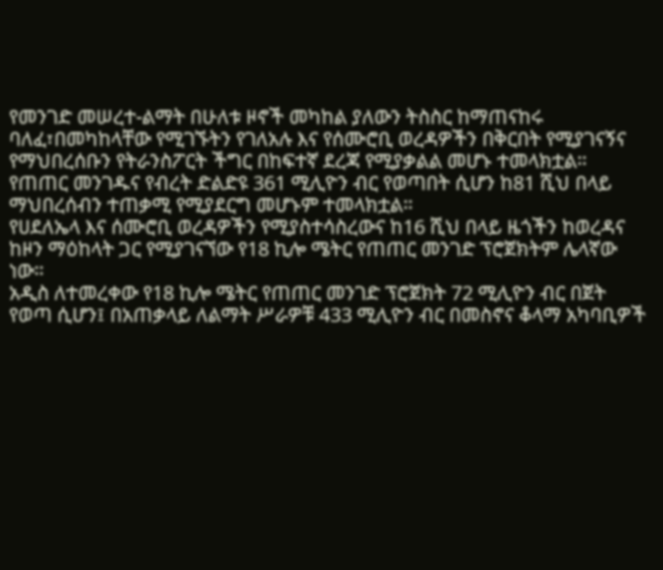የመንገድ መሠረተ-ልማት በሁለቱ ዞኖች መካከል ያለውን ትስስር ከማጠናከሩ ባለፈ፣በመካከላቸው የሚገኙትን የገለአሉ እና የሰሙሮቢ ወረዳዎችን በቅርበት የሚያገናኝና የማህበረሰቡን የትራንስፖርት ችግር በከፍተኛ ደረጃ የሚያቃልል መሆኑ ተመላክቷል።
የጠጠር መንገዱና የብረት ድልድዩ 361 ሚሊዮን ብር የወጣበት ሲሆን ከ81 ሺህ በላይ ማህበረሰብን ተጠቃሚ የሚያደርግ መሆኑም ተመላክቷል።
የሀደለኤላ እና ሰሙሮቢ ወረዳዎችን የሚያስተሳስረውና ከ16 ሺህ በላይ ዜጎችን ከወረዳና ከዞን ማዕከላት ጋር የሚያገናኘው የ18 ኪሎ ሜትር የጠጠር መንገድ ፕሮጀክትም ሌላኛው ነው።
አዲስ ለተመረቀው የ18 ኪሎ ሜትር የጠጠር መንገድ ፕሮጀክት 72 ሚሊዮን ብር በጀት የወጣ ሲሆን፤ በአጠቃላይ ለልማት ሥራዎቹ 433 ሚሊዮን ብር በመስኖና ቆላማ አካባቢዎች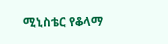ሚኒስቴር የቆላማ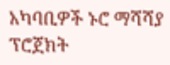አካባቢዎች ኑሮ ማሻሻያ ፕሮጀክት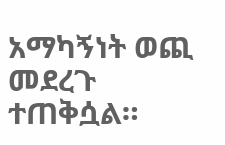አማካኝነት ወጪ መደረጉ ተጠቅሷል።